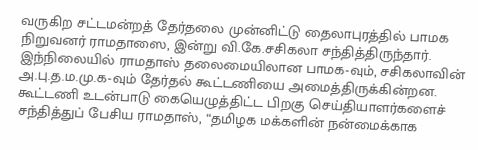வருகிற சட்டமன்றத் தேர்தலை முன்னிட்டு தைலாபுரத்தில் பாமக நிறுவனர் ராமதாஸை, இன்று வி.கே.சசிகலா சந்தித்திருந்தார்.
இந்நிலையில் ராமதாஸ் தலைமையிலான பாமக-வும், சசிகலாவின் அ.பு.த.ம.மு.க-வும் தேர்தல் கூட்டணியை அமைத்திருக்கின்றன.
கூட்டணி உடன்பாடு கையெழுத்திட்ட பிறகு செய்தியாளர்களைச் சந்தித்துப் பேசிய ராமதாஸ், “தமிழக மக்களின் நன்மைக்காக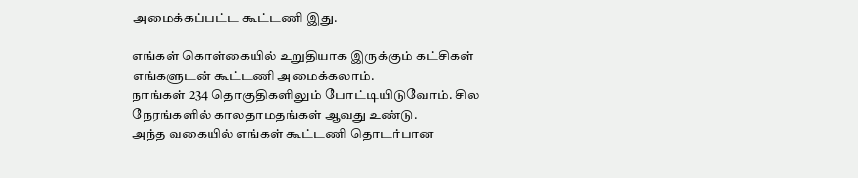அமைக்கப்பட்ட கூட்டணி இது.

எங்கள் கொள்கையில் உறுதியாக இருக்கும் கட்சிகள் எங்களுடன் கூட்டணி அமைக்கலாம்.
நாங்கள் 234 தொகுதிகளிலும் போட்டியிடுவோம். சில நேரங்களில் காலதாமதங்கள் ஆவது உண்டு.
அந்த வகையில் எங்கள் கூட்டணி தொடர்பான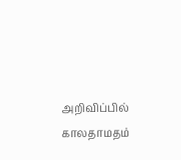அறிவிப்பில் காலதாமதம்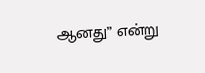ஆனது” என்று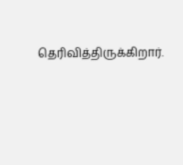தெரிவித்திருக்கிறார்.